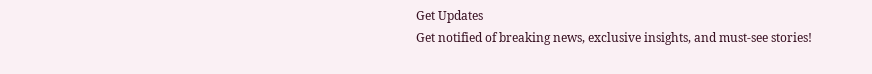Get Updates
Get notified of breaking news, exclusive insights, and must-see stories!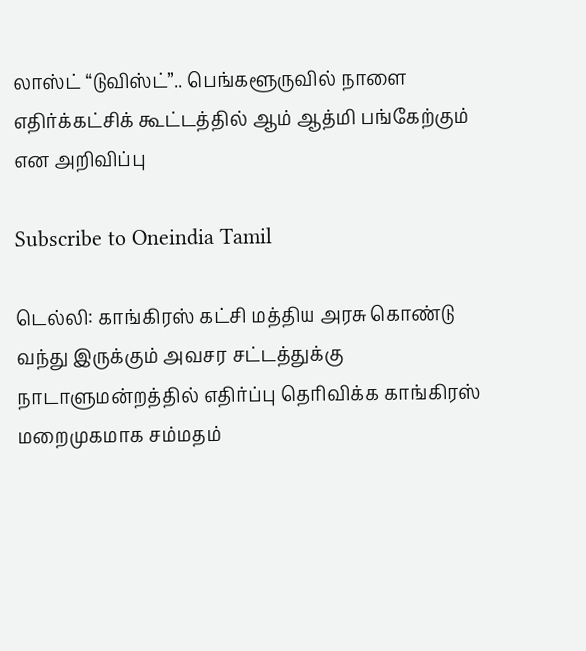லாஸ்ட் “டுவிஸ்ட்”.. பெங்களூருவில் நாளை எதிர்க்கட்சிக் கூட்டத்தில் ஆம் ஆத்மி பங்கேற்கும் என அறிவிப்பு

Subscribe to Oneindia Tamil

டெல்லி: காங்கிரஸ் கட்சி மத்திய அரசு கொண்டு வந்து இருக்கும் அவசர சட்டத்துக்கு நாடாளுமன்றத்தில் எதிர்ப்பு தெரிவிக்க காங்கிரஸ் மறைமுகமாக சம்மதம்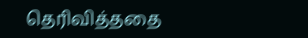தெரிவித்ததை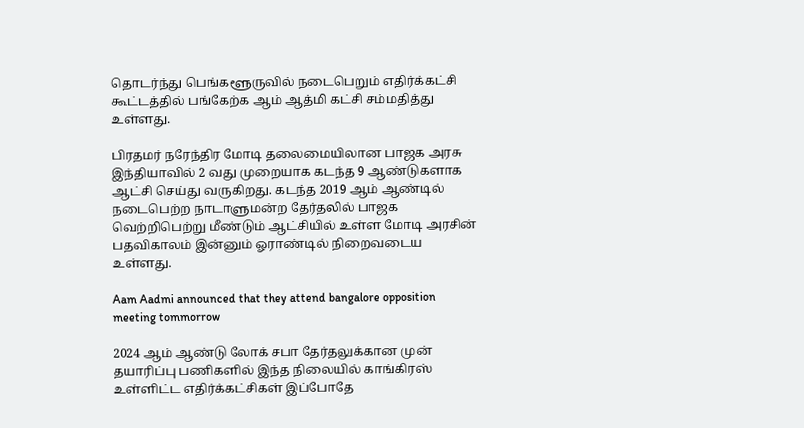தொடர்ந்து பெங்களூருவில் நடைபெறும் எதிர்க்கட்சி கூட்டத்தில் பங்கேற்க ஆம் ஆத்மி கட்சி சம்மதித்து உள்ளது.

பிரதமர் நரேந்திர மோடி தலைமையிலான பாஜக அரசு இந்தியாவில் 2 வது முறையாக கடந்த 9 ஆண்டுகளாக ஆட்சி செய்து வருகிறது. கடந்த 2019 ஆம் ஆண்டில் நடைபெற்ற நாடாளுமன்ற தேர்தலில் பாஜக வெற்றிபெற்று மீண்டும் ஆட்சியில் உள்ள மோடி அரசின் பதவிகாலம் இன்னும் ஓராண்டில் நிறைவடைய உள்ளது.

Aam Aadmi announced that they attend bangalore opposition meeting tommorrow

2024 ஆம் ஆண்டு லோக் சபா தேர்தலுக்கான முன் தயாரிப்பு பணிகளில் இந்த நிலையில் காங்கிரஸ் உள்ளிட்ட எதிர்க்கட்சிகள் இப்போதே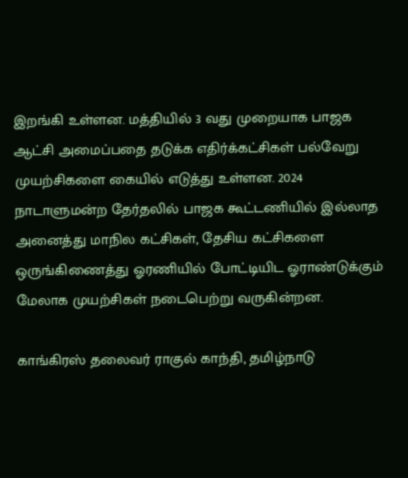இறங்கி உள்ளன. மத்தியில் 3 வது முறையாக பாஜக ஆட்சி அமைப்பதை தடுக்க எதிர்க்கட்சிகள் பல்வேறு முயற்சிகளை கையில் எடுத்து உள்ளன. 2024 நாடாளுமன்ற தேர்தலில் பாஜக கூட்டணியில் இல்லாத அனைத்து மாநில கட்சிகள், தேசிய கட்சிகளை ஒருங்கிணைத்து ஓரணியில் போட்டியிட ஓராண்டுக்கும் மேலாக முயற்சிகள் நடைபெற்று வருகின்றன.

காங்கிரஸ் தலைவர் ராகுல் காந்தி, தமிழ்நாடு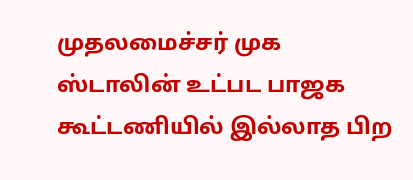முதலமைச்சர் முக ஸ்டாலின் உட்பட பாஜக கூட்டணியில் இல்லாத பிற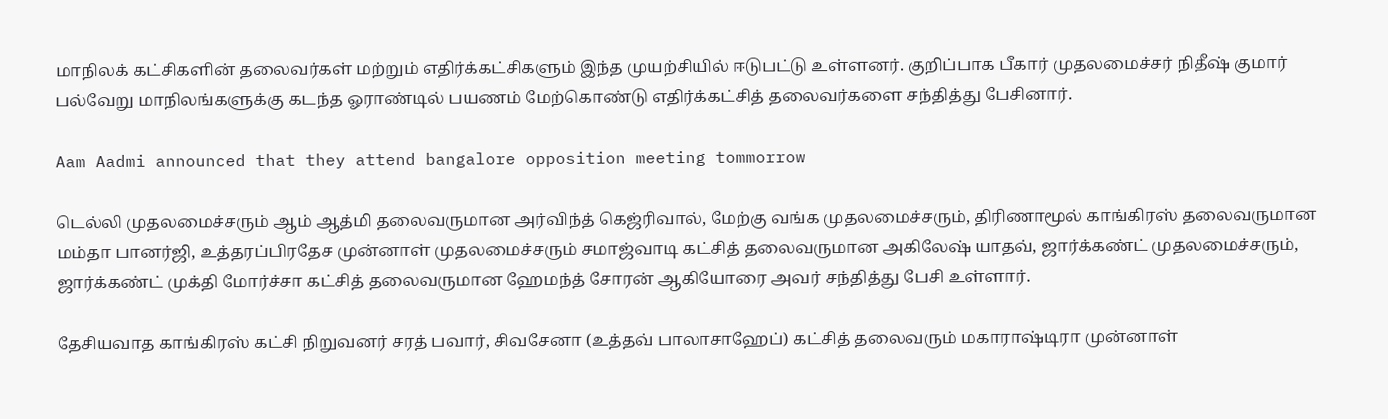மாநிலக் கட்சிகளின் தலைவர்கள் மற்றும் எதிர்க்கட்சிகளும் இந்த முயற்சியில் ஈடுபட்டு உள்ளனர். குறிப்பாக பீகார் முதலமைச்சர் நிதீஷ் குமார் பல்வேறு மாநிலங்களுக்கு கடந்த ஓராண்டில் பயணம் மேற்கொண்டு எதிர்க்கட்சித் தலைவர்களை சந்தித்து பேசினார்.

Aam Aadmi announced that they attend bangalore opposition meeting tommorrow

டெல்லி முதலமைச்சரும் ஆம் ஆத்மி தலைவருமான அர்விந்த் கெஜ்ரிவால், மேற்கு வங்க முதலமைச்சரும், திரிணாமூல் காங்கிரஸ் தலைவருமான மம்தா பானர்ஜி, உத்தரப்பிரதேச முன்னாள் முதலமைச்சரும் சமாஜ்வாடி கட்சித் தலைவருமான அகிலேஷ் யாதவ், ஜார்க்கண்ட் முதலமைச்சரும், ஜார்க்கண்ட் முக்தி மோர்ச்சா கட்சித் தலைவருமான ஹேமந்த் சோரன் ஆகியோரை அவர் சந்தித்து பேசி உள்ளார்.

தேசியவாத காங்கிரஸ் கட்சி நிறுவனர் சரத் பவார், சிவசேனா (உத்தவ் பாலாசாஹேப்) கட்சித் தலைவரும் மகாராஷ்டிரா முன்னாள்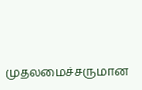முதலமைச்சருமான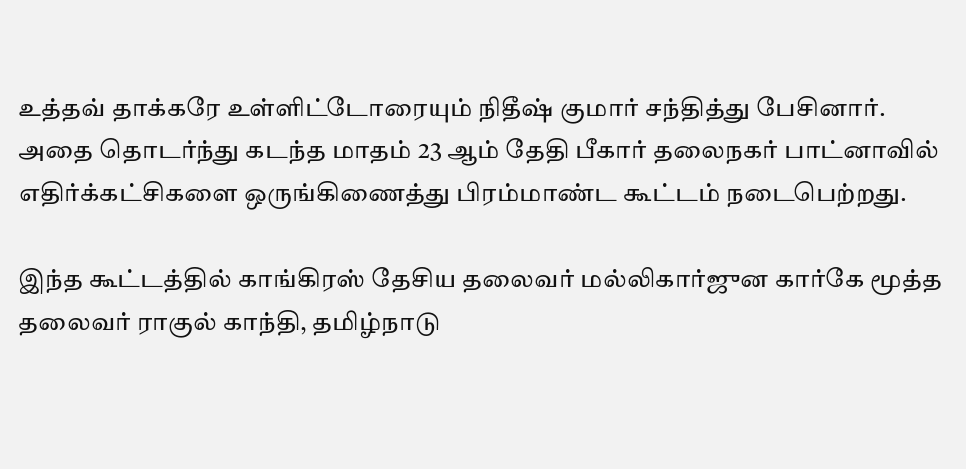உத்தவ் தாக்கரே உள்ளிட்டோரையும் நிதீஷ் குமார் சந்தித்து பேசினார். அதை தொடர்ந்து கடந்த மாதம் 23 ஆம் தேதி பீகார் தலைநகர் பாட்னாவில் எதிர்க்கட்சிகளை ஒருங்கிணைத்து பிரம்மாண்ட கூட்டம் நடைபெற்றது.

இந்த கூட்டத்தில் காங்கிரஸ் தேசிய தலைவர் மல்லிகார்ஜுன கார்கே மூத்த தலைவர் ராகுல் காந்தி, தமிழ்நாடு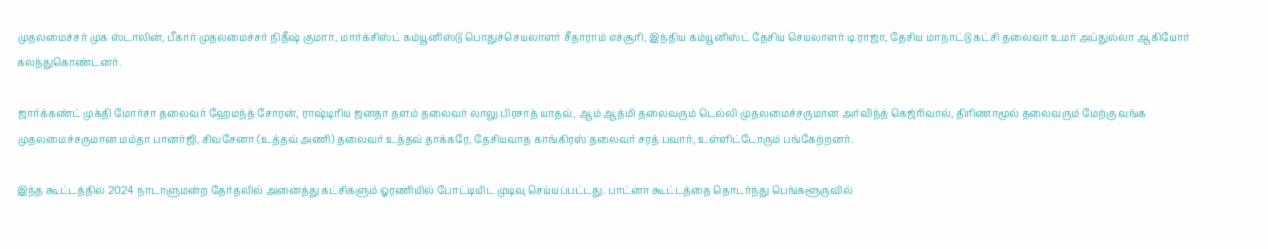முதலமைச்சர் முக ஸ்டாலின், பீகார் முதலமைச்சர் நிதீஷ் குமார், மார்க்சிஸ்ட் கம்யூனிஸ்டு பொதுச்செயலாளர் சீதாராம் எச்சூரி, இந்திய கம்யூனிஸ்ட் தேசிய செயலாளர் டி ராஜா, தேசிய மாநாட்டு கட்சி தலைவர் உமர் அப்துல்லா ஆகியோர் கலந்துகொண்டனர்.

ஜார்க்கண்ட் முக்தி மோர்சா தலைவர் ஹேமந்த் சோரன், ராஷ்டிரிய ஜனதா தளம் தலைவர் லாலு பிரசாத் யாதவ், ஆம் ஆத்மி தலைவரும் டெல்லி முதலமைச்சருமான அர்விந்த் கெஜ்ரிவால், திரிணாமூல் தலைவரும் மேற்கு வங்க முதலமைச்சருமான மம்தா பானர்ஜி, சிவசேனா (உத்தவ் அணி) தலைவர் உத்தவ் தாக்கரே, தேசியவாத காங்கிரஸ் தலைவர் சரத் பவார், உள்ளிட்டோரும் பங்கேற்றனர்.

இந்த கூட்டத்தில் 2024 நாடாளுமன்ற தேர்தலில் அனைத்து கட்சிகளும் ஓரணியில் போட்டியிட முடிவு செய்யப்பட்டது. பாட்னா கூட்டத்தை தொடர்ந்து பெங்களூருவில்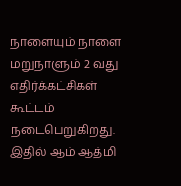நாளையும் நாளை மறுநாளும் 2 வது எதிர்க்கட்சிகள் கூட்டம் நடைபெறுகிறது. இதில் ஆம் ஆத்மி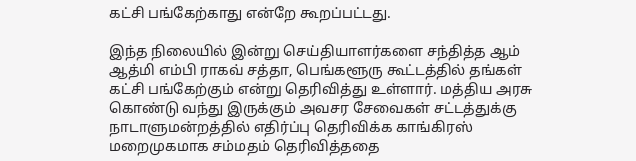கட்சி பங்கேற்காது என்றே கூறப்பட்டது.

இந்த நிலையில் இன்று செய்தியாளர்களை சந்தித்த ஆம் ஆத்மி எம்பி ராகவ் சத்தா, பெங்களூரு கூட்டத்தில் தங்கள் கட்சி பங்கேற்கும் என்று தெரிவித்து உள்ளார். மத்திய அரசு கொண்டு வந்து இருக்கும் அவசர சேவைகள் சட்டத்துக்கு நாடாளுமன்றத்தில் எதிர்ப்பு தெரிவிக்க காங்கிரஸ் மறைமுகமாக சம்மதம் தெரிவித்ததை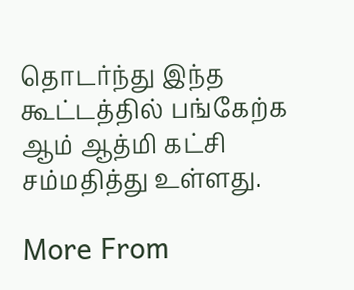தொடர்ந்து இந்த கூட்டத்தில் பங்கேற்க ஆம் ஆத்மி கட்சி சம்மதித்து உள்ளது.

More From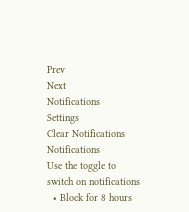Prev
Next
Notifications
Settings
Clear Notifications
Notifications
Use the toggle to switch on notifications
  • Block for 8 hours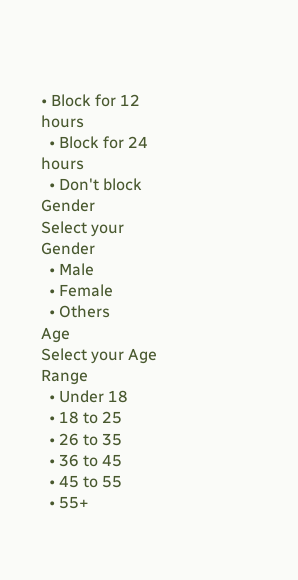• Block for 12 hours
  • Block for 24 hours
  • Don't block
Gender
Select your Gender
  • Male
  • Female
  • Others
Age
Select your Age Range
  • Under 18
  • 18 to 25
  • 26 to 35
  • 36 to 45
  • 45 to 55
  • 55+